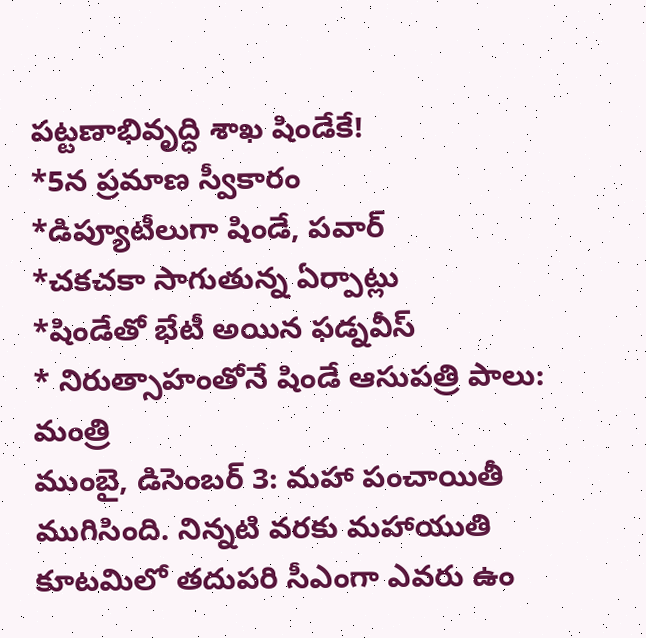పట్టణాభివృద్ధి శాఖ షిండేకే!
*5న ప్రమాణ స్వీకారం
*డిప్యూటీలుగా షిండే, పవార్
*చకచకా సాగుతున్న ఏర్పాట్లు
*షిండేతో భేటీ అయిన ఫడ్నవీస్
* నిరుత్సాహంతోనే షిండే ఆసుపత్రి పాలు: మంత్రి
ముంబై, డిసెంబర్ 3: మహా పంచాయితీ ముగిసింది. నిన్నటి వరకు మహాయుతి కూటమిలో తదుపరి సీఎంగా ఎవరు ఉం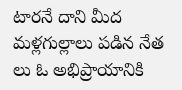టారనే దాని మీద మళ్లగుల్లాలు పడిన నేత లు ఓ అభిప్రాయానికి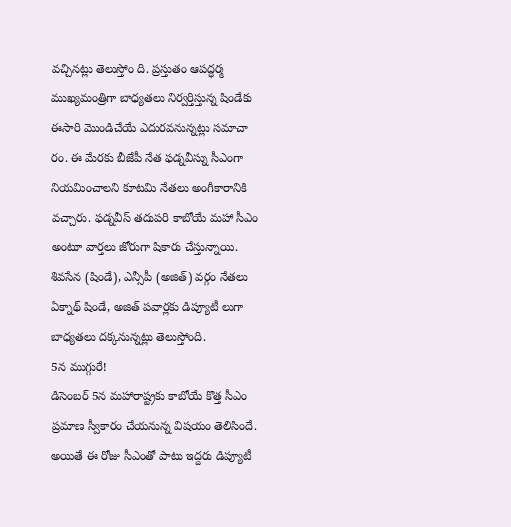వచ్చినట్లు తెలుస్తోం ది. ప్రస్తుతం ఆపద్ధర్మ ముఖ్యమంత్రిగా బాధ్యతలు నిర్వర్తిస్తున్న షిండేకు ఈసారి మొండిచేయే ఎదురవనున్నట్లు సమాచా రం. ఈ మేరకు బీజేపీ నేత ఫడ్నవీస్ను సీఎంగా నియమించాలని కూటమి నేతలు అంగీకారానికి వచ్చారు. ఫడ్నవీస్ తదుపరి కాబోయే మహా సీఎం అంటూ వార్తలు జోరుగా షికారు చేస్తున్నాయి.
శివసేన (షిండే), ఎన్సీపీ (అజిత్) వర్గం నేతలు ఏక్నాథ్ షిండే, అజిత్ పవార్లకు డిప్యూటీ లుగా బాధ్యతలు దక్కనున్నట్లు తెలుస్తోంది.
5న ముగ్గురే!
డిసెంబర్ 5న మహారాష్ట్రకు కాబోయే కొత్త సీఎం ప్రమాణ స్వీకారం చేయనున్న విషయం తెలిసిందే. అయితే ఈ రోజు సీఎంతో పాటు ఇద్దరు డిప్యూటీ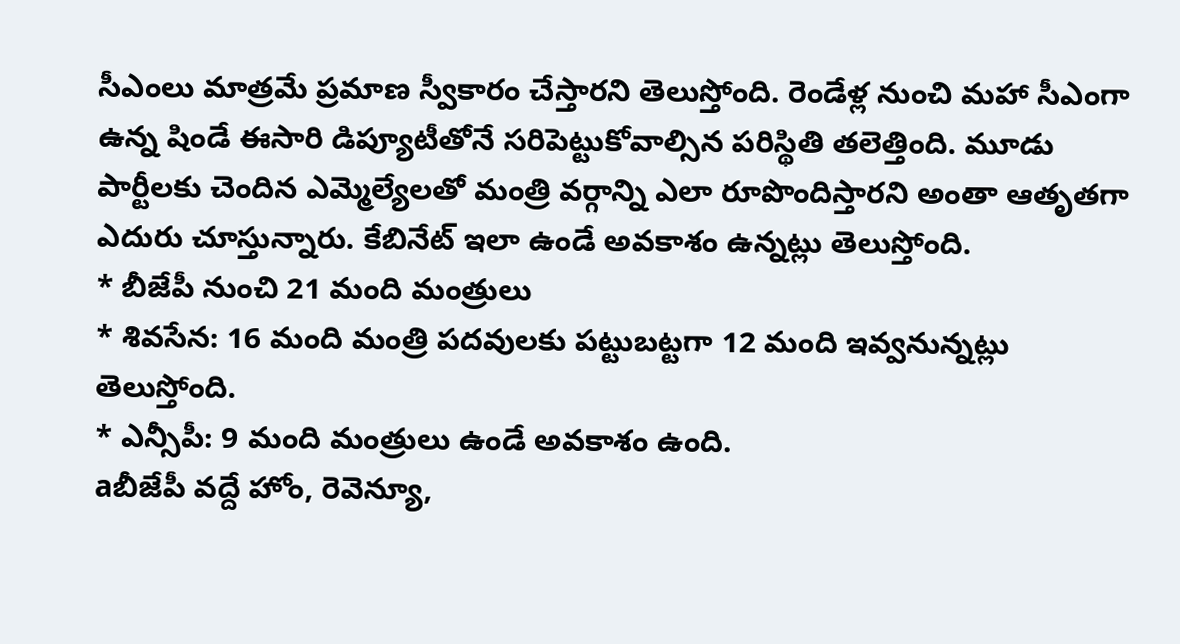సీఎంలు మాత్రమే ప్రమాణ స్వీకారం చేస్తారని తెలుస్తోంది. రెండేళ్ల నుంచి మహా సీఎంగా ఉన్న షిండే ఈసారి డిప్యూటీతోనే సరిపెట్టుకోవాల్సిన పరిస్థితి తలెత్తింది. మూడు పార్టీలకు చెందిన ఎమ్మెల్యేలతో మంత్రి వర్గాన్ని ఎలా రూపొందిస్తారని అంతా ఆతృతగా ఎదురు చూస్తున్నారు. కేబినేట్ ఇలా ఉండే అవకాశం ఉన్నట్లు తెలుస్తోంది.
* బీజేపీ నుంచి 21 మంది మంత్రులు
* శివసేన: 16 మంది మంత్రి పదవులకు పట్టుబట్టగా 12 మంది ఇవ్వనున్నట్లు తెలుస్తోంది.
* ఎన్సీపీ: 9 మంది మంత్రులు ఉండే అవకాశం ఉంది.
aబీజేపీ వద్దే హోం, రెవెన్యూ,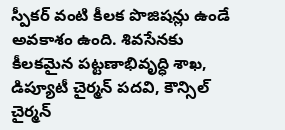స్పీకర్ వంటి కీలక పొజిషన్లు ఉండే అవకాశం ఉంది. శివసేనకు కీలకమైన పట్టణాభివృద్ధి శాఖ, డిప్యూటీ చైర్మన్ పదవి, కౌన్సిల్ చైర్మన్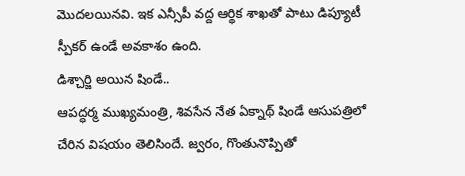మొదలయినవి. ఇక ఎన్సీపీ వద్ద ఆర్థిక శాఖతో పాటు డిప్యూటీ స్పీకర్ ఉండే అవకాశం ఉంది.
డిశ్చార్జి అయిన షిండే..
ఆపద్ధర్మ ముఖ్యమంత్రి, శివసేన నేత ఏక్నాథ్ షిండే ఆసుపత్రిలో చేరిన విషయం తెలిసిందే. జ్వరం, గొంతునొప్పితో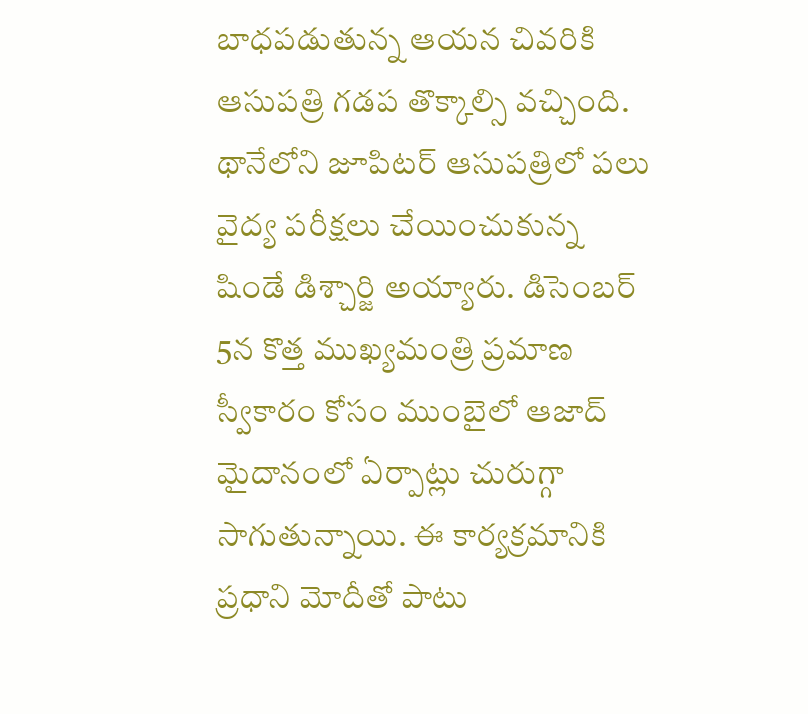బాధపడుతున్న ఆయన చివరికి ఆసుపత్రి గడప తొక్కాల్సి వచ్చింది. థానేలోని జూపిటర్ ఆసుపత్రిలో పలు వైద్య పరీక్షలు చేయించుకున్న షిండే డిశ్చార్జి అయ్యారు. డిసెంబర్ 5న కొత్త ముఖ్యమంత్రి ప్రమాణ స్వీకారం కోసం ముంబైలో ఆజాద్ మైదానంలో ఏర్పాట్లు చురుగ్గా సాగుతున్నాయి. ఈ కార్యక్రమానికి ప్రధాని మోదీతో పాటు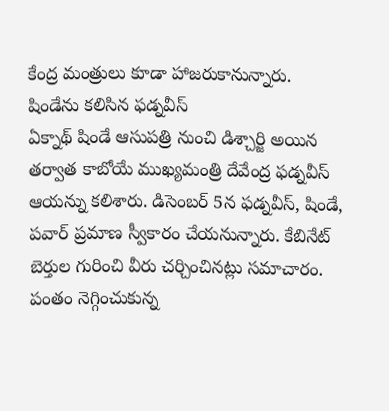కేంద్ర మంత్రులు కూడా హాజరుకానున్నారు.
షిండేను కలిసిన ఫడ్నవీస్
ఏక్నాథ్ షిండే ఆసుపత్రి నుంచి డిశ్చార్జి అయిన తర్వాత కాబోయే ముఖ్యమంత్రి దేవేంద్ర ఫడ్నవీస్ ఆయన్ను కలిశారు. డిసెంబర్ 5న ఫడ్నవీస్, షిండే, పవార్ ప్రమాణ స్వీకారం చేయనున్నారు. కేబినేట్ బెర్తుల గురించి వీరు చర్చించినట్లు సమాచారం.
పంతం నెగ్గించుకున్న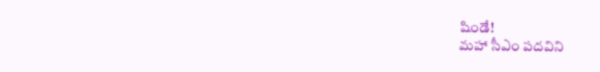షిండే!
మహా సీఎం పదవిని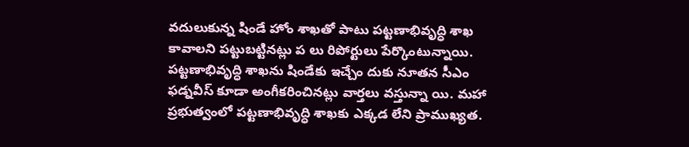వదులుకున్న షిండే హోం శాఖతో పాటు పట్టణాభివృద్ధి శాఖ కావాలని పట్టుబట్టినట్లు ప లు రిపోర్టులు పేర్కొంటున్నాయి. పట్టణాభివృద్ధి శాఖను షిండేకు ఇచ్చేం దుకు నూతన సీఎం ఫడ్నవీస్ కూడా అంగీకరించినట్లు వార్తలు వస్తున్నా యి. మహా ప్రభుత్వంలో పట్టణాభివృద్ధి శాఖకు ఎక్కడ లేని ప్రాముఖ్యత.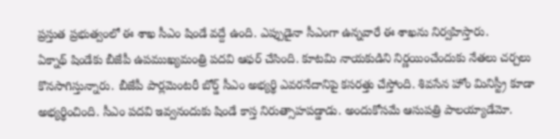ప్రస్తుత ప్రభుత్వంలో ఈ శాఖ సీఎం షిండే వద్దే ఉంది. ఎప్పుడైనా సీఎంగా ఉన్నవారే ఈ శాఖను నిర్వహిస్తారు.
ఏక్నాథ్ షిండేకు బీజేపీ ఉపముఖ్యమంత్రి పదవి ఆఫర్ చేసింది. కూటమి నాయకుడిని నిర్ణయించేందుకు నేతలు చర్చలు కొనసాగిస్తున్నారు. బీజేపీ పార్లమెంటరీ బోర్డ్ సీఎం అభ్యర్థి ఎవరనేదానిపై కసరత్తు చేస్తోంది. శివసేన హోం మినిస్ట్రీ కూడా అభ్యర్థించింది. సీఎం పదవి ఇవ్వనందుకు షిండే కాస్త నిరుత్సాహపడ్డాడు. అందుకోసమే ఆసుపత్రి పాలయ్యాడేమో.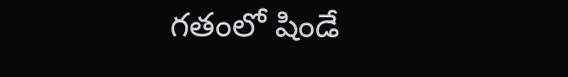గతంలో షిండే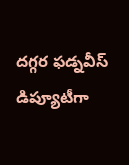దగ్గర ఫడ్నవీస్ డిప్యూటీగా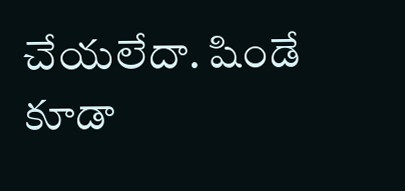చేయలేదా. షిండే కూడా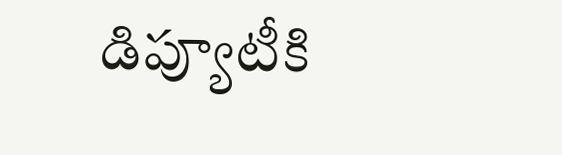డిప్యూటీకి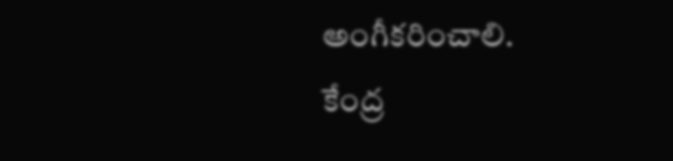అంగీకరించాలి.
కేంద్ర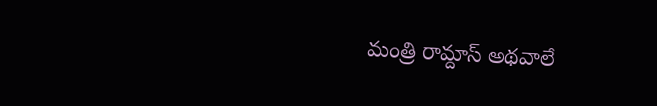మంత్రి రామ్దాస్ అథవాలే